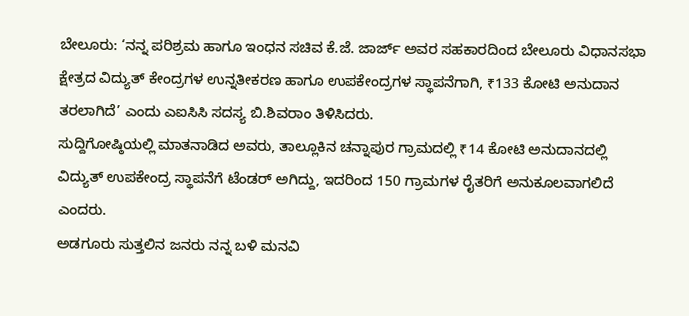ಬೇಲೂರು: ‘ನನ್ನ ಪರಿಶ್ರಮ ಹಾಗೂ ಇಂಧನ ಸಚಿವ ಕೆ.ಜೆ. ಜಾರ್ಜ್ ಅವರ ಸಹಕಾರದಿಂದ ಬೇಲೂರು ವಿಧಾನಸಭಾ ಕ್ಷೇತ್ರದ ವಿದ್ಯುತ್ ಕೇಂದ್ರಗಳ ಉನ್ನತೀಕರಣ ಹಾಗೂ ಉಪಕೇಂದ್ರಗಳ ಸ್ಥಾಪನೆಗಾಗಿ, ₹133 ಕೋಟಿ ಅನುದಾನ ತರಲಾಗಿದೆ’ ಎಂದು ಎಐಸಿಸಿ ಸದಸ್ಯ ಬಿ.ಶಿವರಾಂ ತಿಳಿಸಿದರು.
ಸುದ್ದಿಗೋಷ್ಠಿಯಲ್ಲಿ ಮಾತನಾಡಿದ ಅವರು, ತಾಲ್ಲೂಕಿನ ಚನ್ನಾಪುರ ಗ್ರಾಮದಲ್ಲಿ ₹14 ಕೋಟಿ ಅನುದಾನದಲ್ಲಿ ವಿದ್ಯುತ್ ಉಪಕೇಂದ್ರ ಸ್ಥಾಪನೆಗೆ ಟೆಂಡರ್ ಅಗಿದ್ದು, ಇದರಿಂದ 150 ಗ್ರಾಮಗಳ ರೈತರಿಗೆ ಅನುಕೂಲವಾಗಲಿದೆ ಎಂದರು.
ಅಡಗೂರು ಸುತ್ತಲಿನ ಜನರು ನನ್ನ ಬಳಿ ಮನವಿ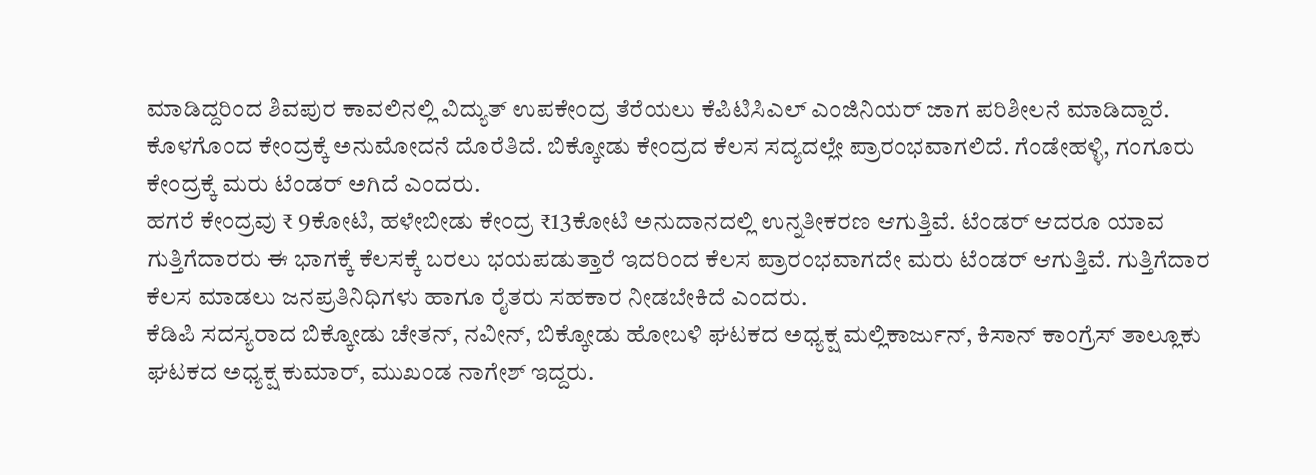ಮಾಡಿದ್ದರಿಂದ ಶಿವಪುರ ಕಾವಲಿನಲ್ಲಿ ವಿದ್ಯುತ್ ಉಪಕೇಂದ್ರ ತೆರೆಯಲು ಕೆಪಿಟಿಸಿಎಲ್ ಎಂಜಿನಿಯರ್ ಜಾಗ ಪರಿಶೀಲನೆ ಮಾಡಿದ್ದಾರೆ. ಕೊಳಗೊಂದ ಕೇಂದ್ರಕ್ಕೆ ಅನುಮೋದನೆ ದೊರೆತಿದೆ. ಬಿಕ್ಕೋಡು ಕೇಂದ್ರದ ಕೆಲಸ ಸದ್ಯದಲ್ಲೇ ಪ್ರಾರಂಭವಾಗಲಿದೆ. ಗೆಂಡೇಹಳ್ಳಿ, ಗಂಗೂರು ಕೇಂದ್ರಕ್ಕೆ ಮರು ಟೆಂಡರ್ ಅಗಿದೆ ಎಂದರು.
ಹಗರೆ ಕೇಂದ್ರವು ₹ 9ಕೋಟಿ, ಹಳೇಬೀಡು ಕೇಂದ್ರ ₹13ಕೋಟಿ ಅನುದಾನದಲ್ಲಿ ಉನ್ನತೀಕರಣ ಆಗುತ್ತಿವೆ. ಟೆಂಡರ್ ಆದರೂ ಯಾವ ಗುತ್ತಿಗೆದಾರರು ಈ ಭಾಗಕ್ಕೆ ಕೆಲಸಕ್ಕೆ ಬರಲು ಭಯಪಡುತ್ತಾರೆ ಇದರಿಂದ ಕೆಲಸ ಪ್ರಾರಂಭವಾಗದೇ ಮರು ಟೆಂಡರ್ ಆಗುತ್ತಿವೆ. ಗುತ್ತಿಗೆದಾರ ಕೆಲಸ ಮಾಡಲು ಜನಪ್ರತಿನಿಧಿಗಳು ಹಾಗೂ ರೈತರು ಸಹಕಾರ ನೀಡಬೇಕಿದೆ ಎಂದರು.
ಕೆಡಿಪಿ ಸದಸ್ಯರಾದ ಬಿಕ್ಕೋಡು ಚೇತನ್, ನವೀನ್, ಬಿಕ್ಕೋಡು ಹೋಬಳಿ ಘಟಕದ ಅಧ್ಯಕ್ಷ ಮಲ್ಲಿಕಾರ್ಜುನ್, ಕಿಸಾನ್ ಕಾಂಗ್ರೆಸ್ ತಾಲ್ಲೂಕು ಘಟಕದ ಅಧ್ಯಕ್ಷ ಕುಮಾರ್, ಮುಖಂಡ ನಾಗೇಶ್ ಇದ್ದರು.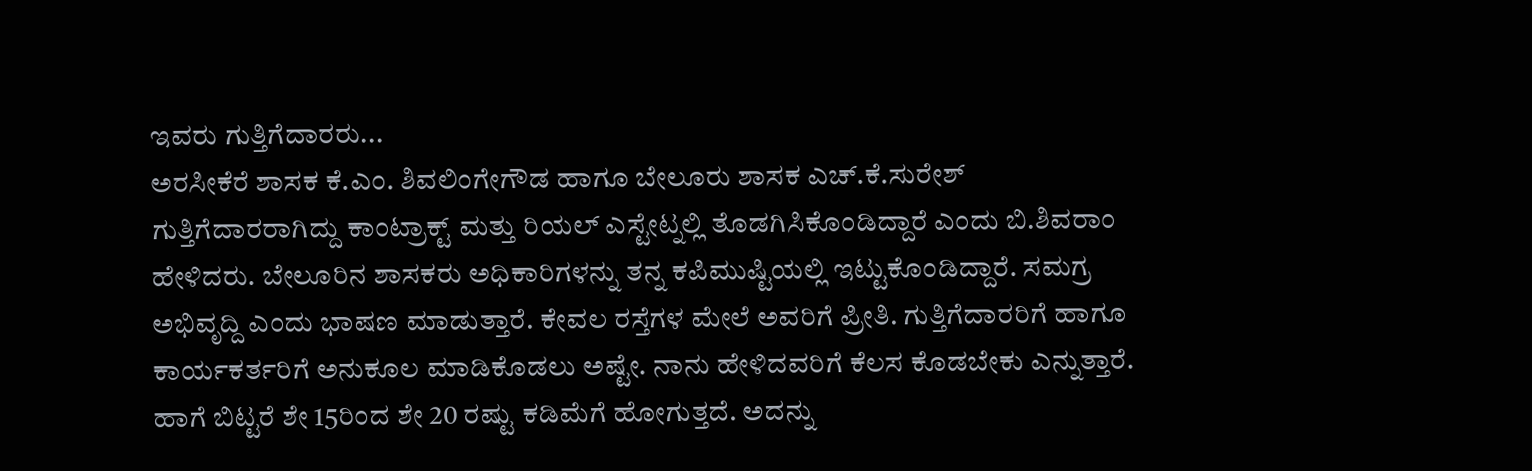ಇವರು ಗುತ್ತಿಗೆದಾರರು...
ಅರಸೀಕೆರೆ ಶಾಸಕ ಕೆ.ಎಂ. ಶಿವಲಿಂಗೇಗೌಡ ಹಾಗೂ ಬೇಲೂರು ಶಾಸಕ ಎಚ್.ಕೆ.ಸುರೇಶ್ ಗುತ್ತಿಗೆದಾರರಾಗಿದ್ದು ಕಾಂಟ್ರಾಕ್ಟ್ ಮತ್ತು ರಿಯಲ್ ಎಸ್ಟೇಟ್ನಲ್ಲಿ ತೊಡಗಿಸಿಕೊಂಡಿದ್ದಾರೆ ಎಂದು ಬಿ.ಶಿವರಾಂ ಹೇಳಿದರು. ಬೇಲೂರಿನ ಶಾಸಕರು ಅಧಿಕಾರಿಗಳನ್ನು ತನ್ನ ಕಪಿಮುಷ್ಟಿಯಲ್ಲಿ ಇಟ್ಟುಕೊಂಡಿದ್ದಾರೆ. ಸಮಗ್ರ ಅಭಿವೃದ್ದಿ ಎಂದು ಭಾಷಣ ಮಾಡುತ್ತಾರೆ. ಕೇವಲ ರಸ್ತೆಗಳ ಮೇಲೆ ಅವರಿಗೆ ಪ್ರೀತಿ. ಗುತ್ತಿಗೆದಾರರಿಗೆ ಹಾಗೂ ಕಾರ್ಯಕರ್ತರಿಗೆ ಅನುಕೂಲ ಮಾಡಿಕೊಡಲು ಅಷ್ಟೇ. ನಾನು ಹೇಳಿದವರಿಗೆ ಕೆಲಸ ಕೊಡಬೇಕು ಎನ್ನುತ್ತಾರೆ. ಹಾಗೆ ಬಿಟ್ಟರೆ ಶೇ 15ರಿಂದ ಶೇ 20 ರಷ್ಟು ಕಡಿಮೆಗೆ ಹೋಗುತ್ತದೆ. ಅದನ್ನು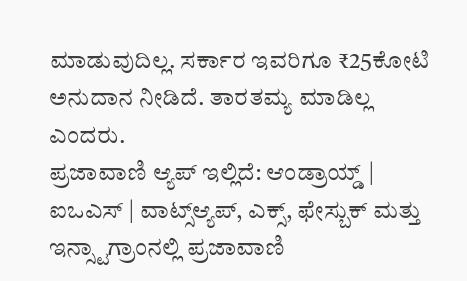ಮಾಡುವುದಿಲ್ಲ. ಸರ್ಕಾರ ಇವರಿಗೂ ₹25ಕೋಟಿ ಅನುದಾನ ನೀಡಿದೆ. ತಾರತಮ್ಯ ಮಾಡಿಲ್ಲ ಎಂದರು.
ಪ್ರಜಾವಾಣಿ ಆ್ಯಪ್ ಇಲ್ಲಿದೆ: ಆಂಡ್ರಾಯ್ಡ್ | ಐಒಎಸ್ | ವಾಟ್ಸ್ಆ್ಯಪ್, ಎಕ್ಸ್, ಫೇಸ್ಬುಕ್ ಮತ್ತು ಇನ್ಸ್ಟಾಗ್ರಾಂನಲ್ಲಿ ಪ್ರಜಾವಾಣಿ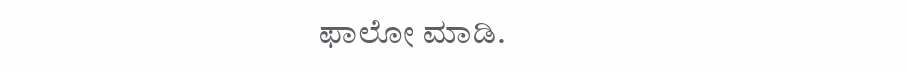ಫಾಲೋ ಮಾಡಿ.